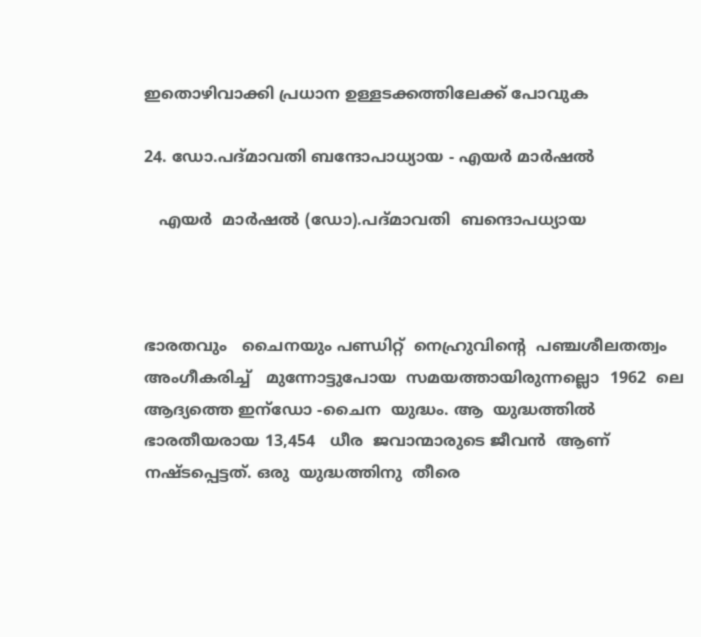ഇതൊഴിവാക്കി പ്രധാന ഉള്ളടക്കത്തിലേക്ക് പോവുക

24. ഡോ.പദ്മാവതി ബന്ദോപാധ്യായ - എയര്‍ മാര്‍ഷല്‍

   എയര്‍  മാര്‍ഷല്‍ (ഡോ).പദ്മാവതി  ബന്ദൊപധ്യായ



ഭാരതവും   ചൈനയും പണ്ഡിറ്റ്  നെഹ്രുവിന്‍റെ  പഞ്ചശീലതത്വം  അംഗീകരിച്ച്   മുന്നോട്ടുപോയ  സമയത്തായിരുന്നല്ലൊ  1962  ലെ  ആദ്യത്തെ ഇന്ഡോ -ചൈന  യുദ്ധം. ആ  യുദ്ധത്തില്‍  ഭാരതീയരായ 13,454   ധീര  ജവാന്മാരുടെ ജീവന്‍  ആണ്  നഷ്ടപ്പെട്ടത്. ഒരു  യുദ്ധത്തിനു  തീരെ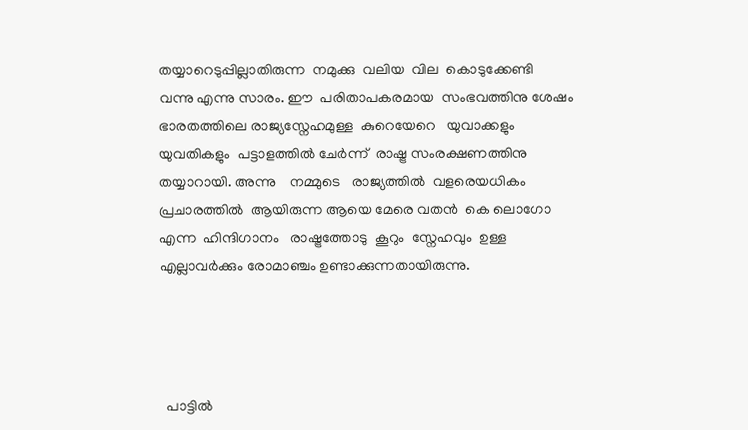തയ്യാറെടുപ്പില്ലാതിരുന്ന  നമുക്കു  വലിയ  വില  കൊടുക്കേണ്ടി  വന്നു എന്നു സാരം. ഈ  പരിതാപകരമായ  സംഭവത്തിനു ശേഷം ഭാരതത്തിലെ രാജ്യസ്നേഹമുള്ള  കുറെയേറെ   യുവാക്കളും  യുവതികളും  പട്ടാളത്തില്‍ ചേര്‍ന്ന്  രാഷ്ട്ര സംരക്ഷണത്തിനു  തയ്യാറായി. അന്നു    നമ്മുടെ   രാജ്യത്തില്‍  വളരെയധികം  പ്രചാരത്തില്‍  ആയിരുന്ന ആയെ മേരെ വതന്‍  കെ ലൊഗോ എന്ന  ഹിന്ദിഗാനം   രാഷ്ട്രത്തോടു  കൂറും  സ്നേഹവും  ഉള്ള  എല്ലാവര്‍ക്കും രോമാഞ്ചം ഉണ്ടാക്കുന്നതായിരുന്നു.




  പാട്ടില്‍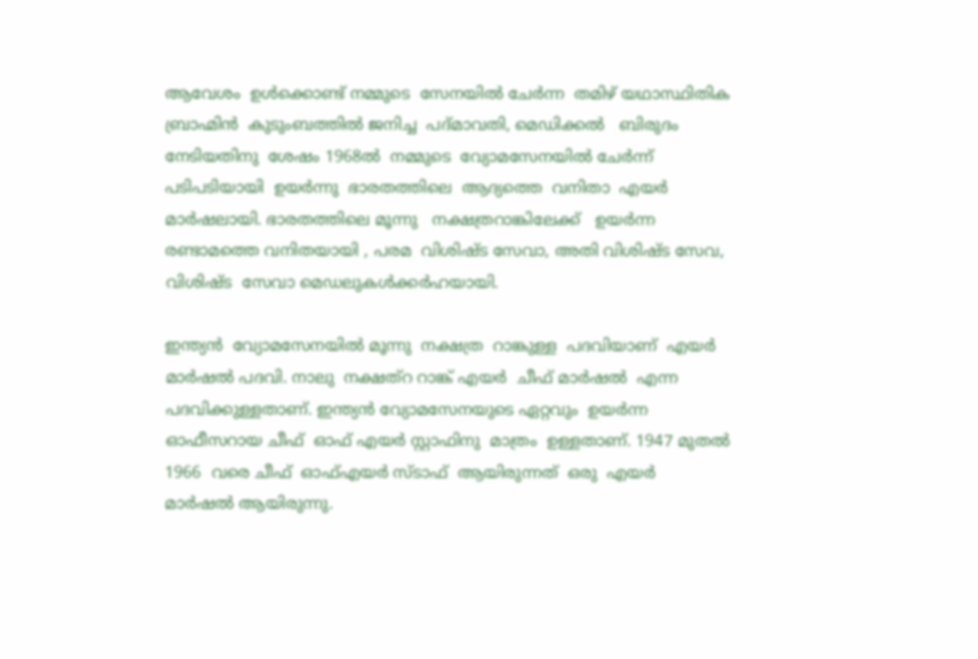ആവേശം  ഉള്‍ക്കൊണ്ട് നമ്മുടെ  സേനയില്‍ ചേര്‍ന്ന  തമിഴ് യഥാസ്ഥിതിക  ബ്രാഹ്മിന്‍  കുടുംബത്തില്‍ ജനിച്ച  പദ്മാവതി, മെഡിക്കല്‍   ബിരുദം  നേടിയതിനു  ശേഷം 1968ല്‍  നമ്മുടെ  വ്യോമസേനയില്‍ ചേര്‍ന്ന്   പടിപടിയായി  ഉയര്‍ന്നു  ഭാരതത്തിലെ  ആദ്യത്തെ  വനിതാ  എയര്‍   മാര്‍ഷലായി. ഭാരതത്തിലെ മൂന്നു   നക്ഷത്രറാങ്കിലേക്ക്   ഉയര്‍ന്ന  രണ്ടാമത്തെ വനിതയായി , പരമ  വിശിഷ്ട സേവാ, അതി വിശിഷ്ട സേവ,  വിശിഷ്ട  സേവാ മെഡലുകള്‍ക്കര്‍ഹയായി.

ഇന്ത്യന്‍  വ്യോമസേനയില്‍ മൂന്നു  നക്ഷത്ര  റാങ്കുള്ള  പദവിയാണ്  എയര്‍  മാര്‍ഷല്‍ പദവി. നാലു  നക്ഷത്റ റാങ്ക് എയര്‍  ചീഫ് മാര്‍ഷല്‍  എന്ന  പദവിക്കുള്ളതാണ്. ഇന്ത്യന്‍ വ്യോമസേനയുടെ ഏറ്റവും  ഉയര്‍ന്ന  ഓഫീസറായ ചീഫ്  ഓഫ് എയര്‍ സ്റ്റാഫിനു  മാത്രം  ഉള്ളതാണ്. 1947 മുതല്‍ 1966  വരെ ചീഫ്  ഓഫ്എയര്‍ സ്ടാഫ്  ആയിരുന്നത്  ഒരു  എയര്‍  മാര്‍ഷല്‍ ആയിരുന്നു.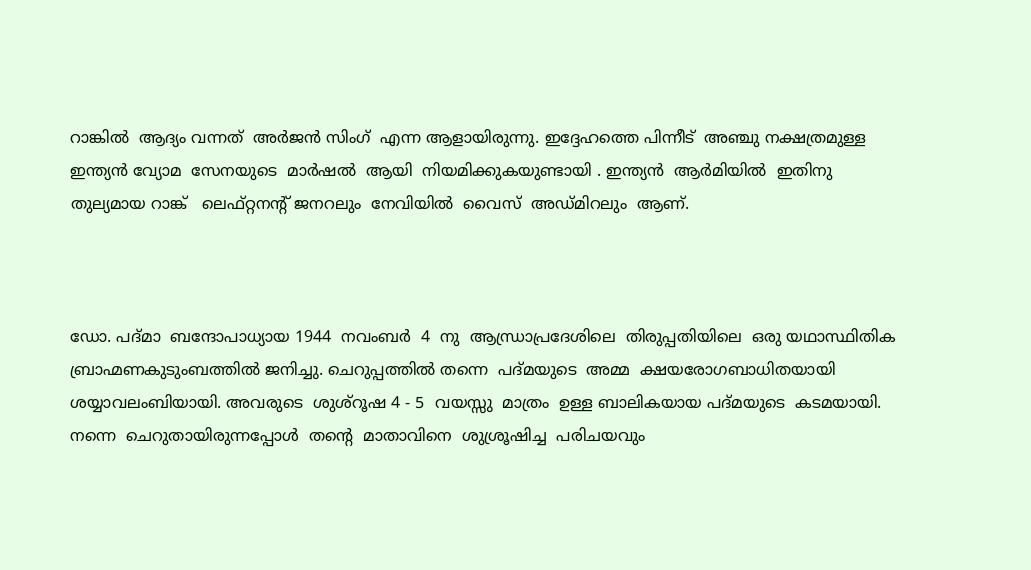റാങ്കില്‍  ആദ്യം വന്നത്  അര്‍ജന്‍ സിംഗ്  എന്ന ആളായിരുന്നു. ഇദ്ദേഹത്തെ പിന്നീട്  അഞ്ചു നക്ഷത്രമുള്ള ഇന്ത്യന്‍ വ്യോമ  സേനയുടെ  മാര്‍ഷല്‍  ആയി  നിയമിക്കുകയുണ്ടായി . ഇന്ത്യന്‍  ആര്‍മിയില്‍  ഇതിനു  തുല്യമായ റാങ്ക്   ലെഫ്റ്റനന്‍റ് ജനറലും  നേവിയില്‍  വൈസ്  അഡ്മിറലും  ആണ്.



ഡോ. പദ്മാ  ബന്ദോപാധ്യായ 1944  നവംബര്‍  4  നു  ആന്ധ്രാപ്രദേശിലെ  തിരുപ്പതിയിലെ  ഒരു യഥാസ്ഥിതിക  ബ്രാഹ്മണകുടുംബത്തില്‍ ജനിച്ചു. ചെറുപ്പത്തില്‍ തന്നെ  പദ്മയുടെ  അമ്മ  ക്ഷയരോഗബാധിതയായി   ശയ്യാവലംബിയായി. അവരുടെ  ശുശ്റൂഷ 4 - 5  വയസ്സു  മാത്രം  ഉള്ള ബാലികയായ പദ്മയുടെ  കടമയായി. നന്നെ  ചെറുതായിരുന്നപ്പോള്‍  തന്‍റെ  മാതാവിനെ  ശുശ്രൂഷിച്ച  പരിചയവും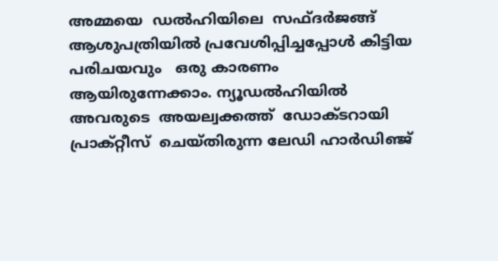അമ്മയെ  ഡല്‍ഹിയിലെ  സഫ്ദര്‍ജങ്ങ്   ആശുപത്രിയില്‍ പ്രവേശിപ്പിച്ചപ്പോള്‍ കിട്ടിയ  പരിചയവും   ഒരു കാരണം ആയിരുന്നേക്കാം. ന്യൂഡല്‍ഹിയില്‍  അവരുടെ  അയല്വക്കത്ത്  ഡോക്ടറായി  പ്രാക്റ്റീസ്  ചെയ്തിരുന്ന ലേഡി ഹാര്‍ഡിഞ്ജ്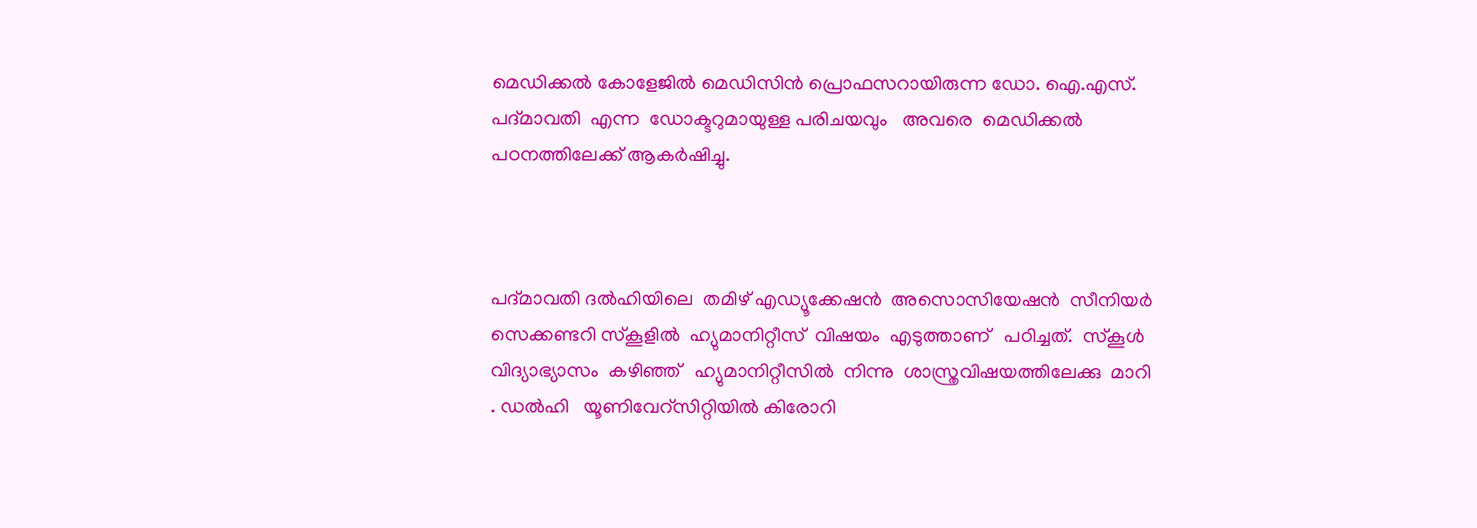മെഡിക്കല്‍ കോളേജില്‍ മെഡിസിന്‍ പ്രൊഫസറായിരുന്ന ഡോ. ഐ.എസ്. പദ്മാവതി  എന്ന  ഡോക്ടറുമായുള്ള പരിചയവും   അവരെ  മെഡിക്കല്‍  പഠനത്തിലേക്ക് ആകര്‍ഷിച്ചു.



പദ്മാവതി ദല്‍ഹിയിലെ  തമിഴ് എഡ്യൂക്കേഷന്‍  അസൊസിയേഷന്‍  സീനിയര്‍  സെക്കണ്ടറി സ്കൂളില്‍  ഹ്യുമാനിറ്റീസ്  വിഷയം  എടുത്താണ്   പഠിച്ചത്.  സ്കൂള്‍  വിദ്യാഭ്യാസം  കഴിഞ്ഞ്   ഹ്യുമാനിറ്റീസില്‍  നിന്നു  ശാസ്ത്രവിഷയത്തിലേക്കു  മാറി . ഡല്‍ഹി   യൂണിവേറ്സിറ്റിയില്‍ കിരോറി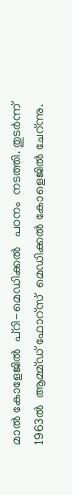മാല്‍ കോളേജില്‍  പ്റി-മെഡിക്കല്‍   പഠനം  നടത്തി. തുടര്‍ന്ന്  1963ല്‍  ആമ്മ്ഡ് ഫോറ്സ്  മെഡിക്കല്‍ കോളെജില്‍ ചേറ്ന്നു.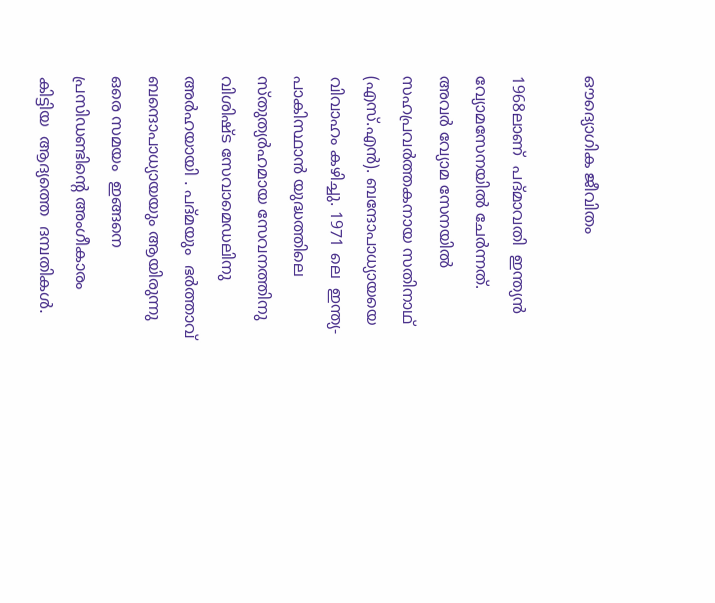ഔദ്യൊഗിക ജീവിതം

1968ലാണ്  പദ്മാവതി  ഇന്ത്യന്‍  വ്യോമസേനയില്‍ ചേര്‍ന്നത്. അവര്‍ വ്യോമ സേനയില്‍  സഹപ്രവര്‍ത്തകനായ സതിനാഥ് (എസ്.എന്‍). ബന്ദോപാധ്യായയെ  വിവാഹം കഴിച്ചു. 1971 ലെ  ഇന്ത്യ-പാകിസ്ഥാന്‍ യുദ്ധത്തിലെ  സ്തുത്യര്‍ഹമായ സേവനത്തിനു വിശിഷ്ട സേവാമെഡലിനു അര്‍ഹയായി . പദ്മയും  ഭര്‍ത്താവ് ബന്ദൊപാധ്യായയും ആയിരുന്നു  ഒരെ സമയം  ഇങ്ങനെ  പ്രസിഡണ്ടിന്‍റെ അംഗീകാരം കിട്ടിയ  ആദ്യത്തെ  ദമ്പതികള്‍.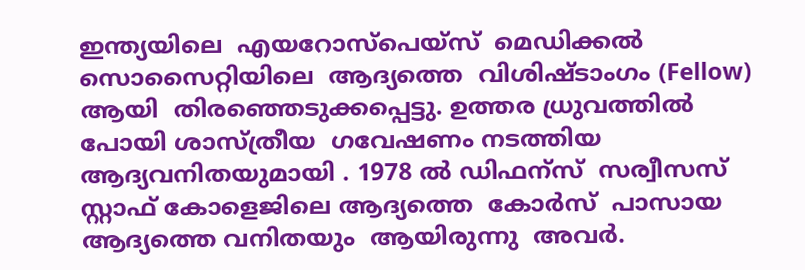ഇന്ത്യയിലെ  എയറോസ്പെയ്സ്  മെഡിക്കല്‍  സൊസൈറ്റിയിലെ  ആദ്യത്തെ  വിശിഷ്ടാംഗം (Fellow) ആയി  തിരഞ്ഞെടുക്കപ്പെട്ടു. ഉത്തര ധ്രുവത്തില്‍  പോയി ശാസ്ത്രീയ  ഗവേഷണം നടത്തിയ ആദ്യവനിതയുമായി . 1978 ല്‍ ഡിഫന്സ്  സര്വീസസ് സ്റ്റാഫ് കോളെജിലെ ആദ്യത്തെ  കോര്‍സ്  പാസായ  ആദ്യത്തെ വനിതയും  ആയിരുന്നു  അവര്‍.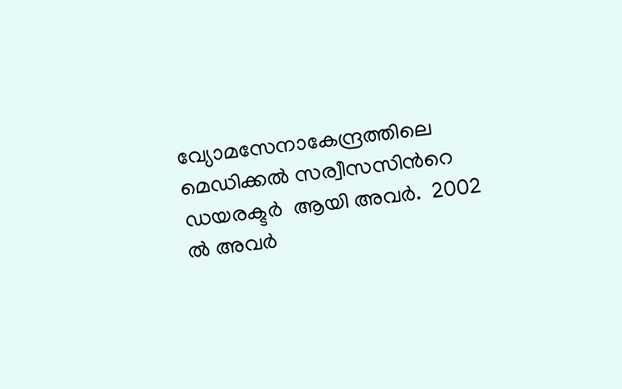വ്യോമസേനാകേന്ദ്രത്തിലെ മെഡിക്കല്‍ സര്വീസസിന്‍റെ  ഡയരക്ടര്‍  ആയി അവര്‍.  2002 ല്‍ അവര്‍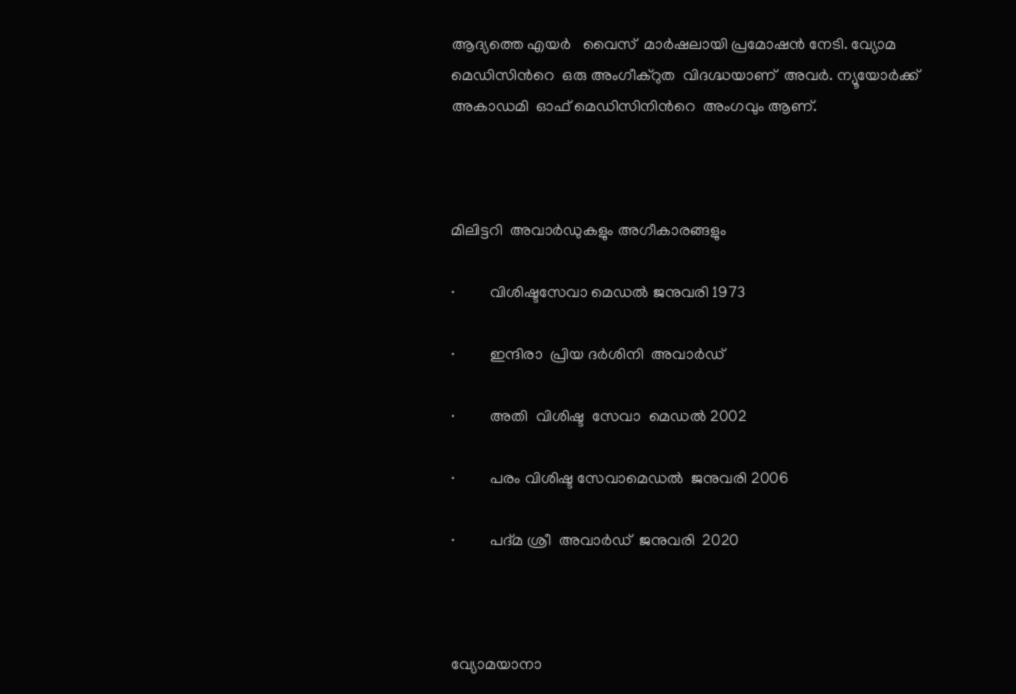ആദ്യത്തെ എയര്‍   വൈസ്  മാര്‍ഷലായി പ്രമോഷന്‍ നേടി. വ്യോമ  മെഡിസിന്‍റെ  ഒരു അംഗീക്റുത  വിദഗ്ദ്ധയാണ്  അവര്‍. ന്യൂയോര്‍ക്ക്  അകാഡമി  ഓഫ് മെഡിസിനിന്‍റെ  അംഗവും ആണ്.



മിലിട്ടറി  അവാര്‍ഡുകളും അഗീകാരങ്ങളും

·         വിശിഷ്ടസേവാ മെഡല്‍ ജനുവരി 1973

·         ഇന്ദിരാ  പ്രിയ ദര്‍ശിനി  അവാര്‍ഡ്

·         അതി  വിശിഷ്ട  സേവാ  മെഡല്‍ 2002

·         പരം വിശിഷ്ട സേവാമെഡല്‍  ജനുവരി 2006

·         പദ്മ ശ്രീ  അവാര്‍ഡ്  ജനുവരി  2020



വ്യോമയാനാ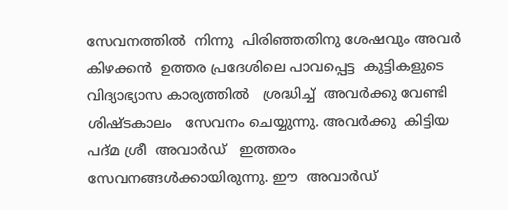സേവനത്തില്‍  നിന്നു  പിരിഞ്ഞതിനു ശേഷവും അവര്‍   കിഴക്കന്‍  ഉത്തര പ്രദേശിലെ പാവപ്പെട്ട  കുട്ടികളുടെ   വിദ്യാഭ്യാസ കാര്യത്തില്‍   ശ്രദ്ധിച്ച്  അവര്‍ക്കു വേണ്ടി  ശിഷ്ടകാലം   സേവനം ചെയ്യുന്നു. അവര്‍ക്കു  കിട്ടിയ  പദ്മ ശ്രീ  അവാര്‍ഡ്   ഇത്തരം  സേവനങ്ങള്‍ക്കായിരുന്നു. ഈ  അവാര്‍ഡ്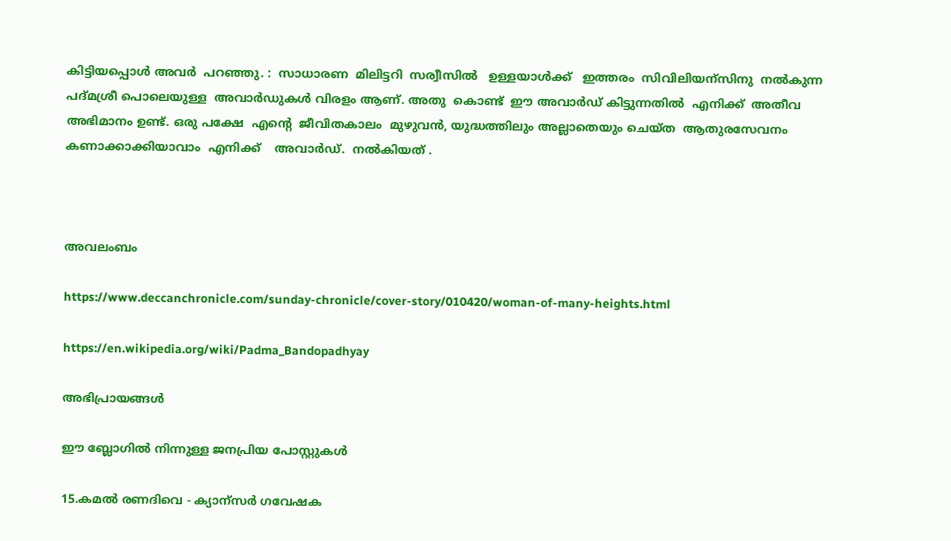കിട്ടിയപ്പൊള്‍ അവര്‍  പറഞ്ഞു. :  സാധാരണ  മിലിട്ടറി  സര്വീസില്‍   ഉള്ളയാള്‍ക്ക്   ഇത്തരം  സിവിലിയന്സിനു  നല്‍കുന്ന  പദ്മശ്രീ പൊലെയുള്ള  അവാര്‍ഡുകള്‍ വിരളം ആണ്. അതു  കൊണ്ട്  ഈ അവാര്‍ഡ് കിട്ടുന്നതില്‍  എനിക്ക്  അതീവ  അഭിമാനം ഉണ്ട്. ഒരു പക്ഷേ  എന്‍റെ  ജീവിതകാലം  മുഴുവന്‍, യുദ്ധത്തിലും അല്ലാതെയും ചെയ്ത  ആതുരസേവനം   കണാക്കാക്കിയാവാം  എനിക്ക്    അവാര്‍ഡ്.  നല്‍കിയത് .



അവലംബം

https://www.deccanchronicle.com/sunday-chronicle/cover-story/010420/woman-of-many-heights.html

https://en.wikipedia.org/wiki/Padma_Bandopadhyay

അഭിപ്രായങ്ങള്‍

ഈ ബ്ലോഗിൽ നിന്നുള്ള ജനപ്രിയ പോസ്റ്റുകള്‍‌

15.കമല്‍ രണദിവെ - ക്യാന്സര്‍ ഗവേഷക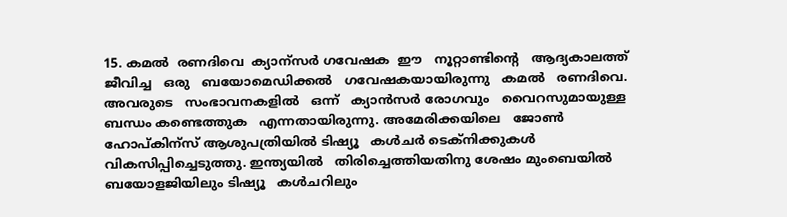15. കമല്‍  രണദിവെ  ക്യാന്സര്‍ ഗവേഷക  ഈ   നൂറ്റാണ്ടിന്‍റെ   ആദ്യകാലത്ത് ജീവിച്ച   ഒരു   ബയോമെഡിക്കല്‍   ഗവേഷകയായിരുന്നു   കമല്‍   രണദിവെ. അവരുടെ   സംഭാവനകളില്‍   ഒന്ന്   ക്യാന്‍സര്‍ രോഗവും   വൈറസുമായുള്ള   ബന്ധം കണ്ടെത്തുക   എന്നതായിരുന്നു. അമേരിക്കയിലെ   ജോണ്‍ ഹോപ്കിന്സ് ആശുപത്രിയില്‍ ടിഷ്യൂ   കള്‍ചര്‍ ടെക്നിക്കുകള്‍   വികസിപ്പിച്ചെടുത്തു. ഇന്ത്യയില്‍   തിരിച്ചെത്തിയതിനു ശേഷം മുംബെയില്‍    ബയോളജിയിലും ടിഷ്യൂ   കള്‍ചറിലും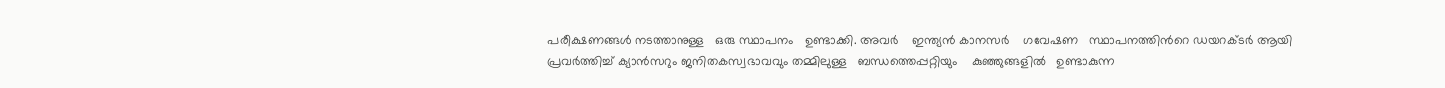പരീക്ഷണങ്ങള്‍ നടത്താനുള്ള   ഒരു സ്ഥാപനം   ഉണ്ടാക്കി. അവര്‍    ഇന്ത്യന്‍ കാനസര്‍    ഗവേഷണ   സ്ഥാപനത്തിന്‍റെ ഡയറക്ടര്‍ ആയി   പ്രവര്‍ത്തിച്ച് ക്യാന്‍സറും ജനിതകസ്വഭാവവും തമ്മിലുള്ള   ബന്ധത്തെപ്പറ്റിയും    കുഞ്ഞുങ്ങളില്‍   ഉണ്ടാകുന്ന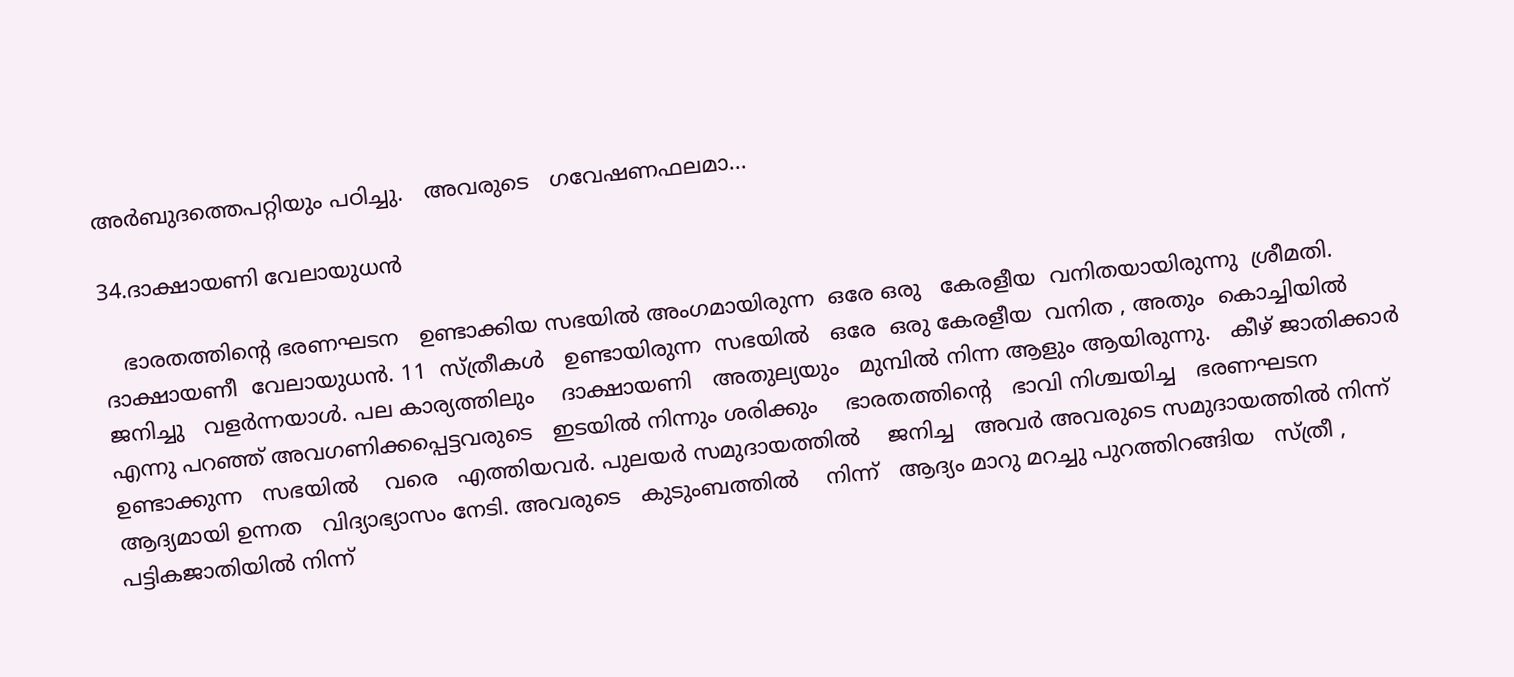അര്‍ബുദത്തെപറ്റിയും പഠിച്ചു.   അവരുടെ   ഗവേഷണഫലമാ...

34.ദാക്ഷായണി വേലായുധന്‍

   ഭാരതത്തിന്‍റെ ഭരണഘടന   ഉണ്ടാക്കിയ സഭയില്‍ അംഗമായിരുന്ന  ഒരേ ഒരു   കേരളീയ  വനിതയായിരുന്നു  ശ്രീമതി. ദാക്ഷായണീ  വേലായുധന്‍. 11  സ്ത്രീകള്‍   ഉണ്ടായിരുന്ന  സഭയില്‍   ഒരേ  ഒരു കേരളീയ  വനിത , അതും  കൊച്ചിയില്‍   ജനിച്ചു   വളര്‍ന്നയാള്‍. പല കാര്യത്തിലും    ദാക്ഷായണി   അതുല്യയും   മുമ്പില്‍ നിന്ന ആളും ആയിരുന്നു.   കീഴ് ജാതിക്കാര്‍   എന്നു പറഞ്ഞ് അവഗണിക്കപ്പെട്ടവരുടെ   ഇടയില്‍ നിന്നും ശരിക്കും    ഭാരതത്തിന്‍റെ   ഭാവി നിശ്ചയിച്ച   ഭരണഘടന ഉണ്ടാക്കുന്ന   സഭയില്‍    വരെ   എത്തിയവര്‍. പുലയര്‍ സമുദായത്തില്‍    ജനിച്ച   അവര്‍ അവരുടെ സമുദായത്തില്‍ നിന്ന് ആദ്യമായി ഉന്നത   വിദ്യാഭ്യാസം നേടി. അവരുടെ   കുടുംബത്തില്‍    നിന്ന്   ആദ്യം മാറു മറച്ചു പുറത്തിറങ്ങിയ   സ്ത്രീ , പട്ടികജാതിയില്‍ നിന്ന്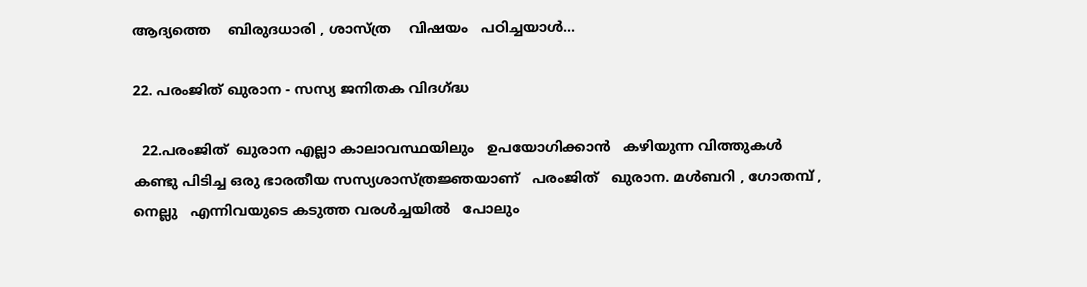ആദ്യത്തെ    ബിരുദധാരി , ശാസ്ത്ര    വിഷയം   പഠിച്ചയാള്‍...

22. പരംജിത് ഖുരാന - സസ്യ ജനിതക വിദഗ്ദ്ധ

  22.പരംജിത്  ഖുരാന എല്ലാ കാലാവസ്ഥയിലും   ഉപയോഗിക്കാന്‍   കഴിയുന്ന വിത്തുകള്‍   കണ്ടു പിടിച്ച ഒരു ഭാരതീയ സസ്യശാസ്ത്രജ്ഞയാണ്   പരംജിത്   ഖുരാന. മള്‍ബറി , ഗോതമ്പ് , നെല്ലു   എന്നിവയുടെ കടുത്ത വരള്‍ച്ചയില്‍   പോലും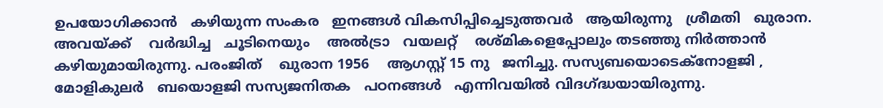ഉപയോഗിക്കാന്‍   കഴിയുന്ന സംകര   ഇനങ്ങള്‍ വികസിപ്പിച്ചെടുത്തവര്‍   ആയിരുന്നു   ശ്രീമതി   ഖുരാന.   അവയ്ക്ക്    വര്‍ദ്ധിച്ച   ചൂടിനെയും    അല്‍ട്രാ   വയലറ്റ്    രശ്മികളെപ്പോലും തടഞ്ഞു നിര്‍ത്താന്‍   കഴിയുമായിരുന്നു. പരംജിത്    ഖുരാന 1956    ആഗസ്റ്റ് 15 നു   ജനിച്ചു. സസ്യബയൊടെക്നോളജി , മോളികുലര്‍   ബയൊളജി സസ്യജനിതക   പഠനങ്ങള്‍   എന്നിവയില്‍ വിദഗ്ദ്ധയായിരുന്നു.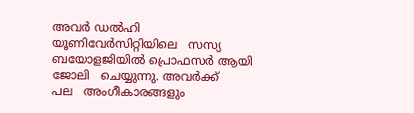അവര്‍ ഡല്‍ഹി    യൂണിവേര്‍സിറ്റിയിലെ   സസ്യ   ബയോളജിയില്‍ പ്രൊഫസര്‍ ആയി   ജോലി   ചെയ്യുന്നു. അവര്‍ക്ക്      പല   അംഗീകാരങ്ങളും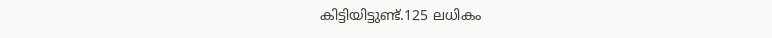കിട്ടിയിട്ടുണ്ട്.125 ലധികം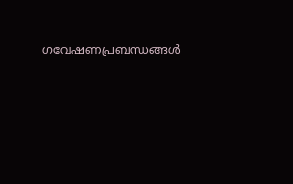ഗവേഷണപ്രബന്ധങ്ങള്‍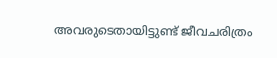അവരുടെതായിട്ടുണ്ട് ജീവചരിത്രം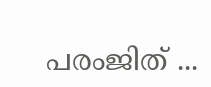പരംജിത് ...